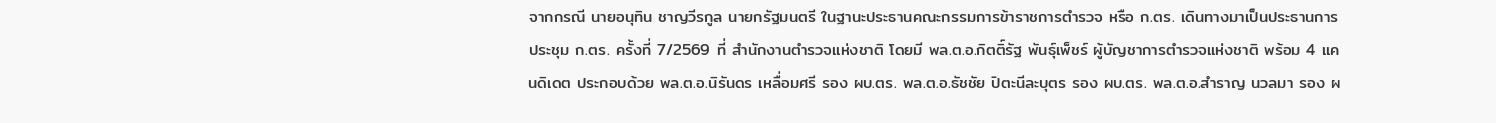จากกรณี นายอนุทิน ชาญวีรกูล นายกรัฐมนตรี ในฐานะประธานคณะกรรมการข้าราชการตำรวจ หรือ ก.ตร. เดินทางมาเป็นประธานการประชุม ก.ตร. ครั้งที่ 7/2569 ที่ สำนักงานตำรวจแห่งชาติ โดยมี พล.ต.อ.กิตติ์รัฐ พันธุ์เพ็ชร์ ผู้บัญชาการตำรวจแห่งชาติ พร้อม 4 แคนดิเดต ประกอบด้วย พล.ต.อ.นิรันดร เหลื่อมศรี รอง ผบ.ตร. พล.ต.อ.ธัชชัย ปิตะนีละบุตร รอง ผบ.ตร. พล.ต.อ.สำราญ นวลมา รอง ผ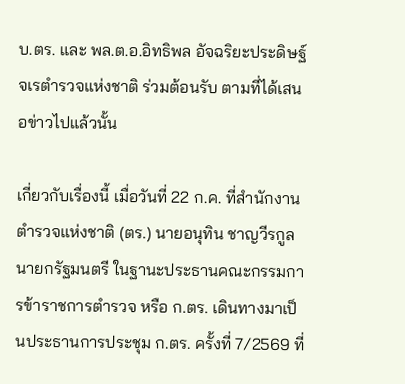บ.ตร. และ พล.ต.อ.อิทธิพล อัจฉริยะประดิษฐ์ จเรตำรวจแห่งชาติ ร่วมต้อนรับ ตามที่ได้เสนอข่าวไปแล้วนั้น

เกี่ยวกับเรื่องนี้ เมื่อวันที่ 22 ก.ค. ที่สำนักงานตำรวจแห่งชาติ (ตร.) นายอนุทิน ชาญวีรกูล นายกรัฐมนตรี ในฐานะประธานคณะกรรมการข้าราชการตำรวจ หรือ ก.ตร. เดินทางมาเป็นประธานการประชุม ก.ตร. ครั้งที่ 7/2569 ที่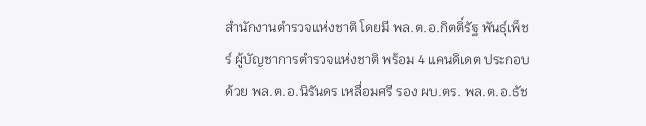สำนักงานตำรวจแห่งชาติ โดยมี พล.ต.อ.กิตติ์รัฐ พันธุ์เพ็ชร์ ผู้บัญชาการตำรวจแห่งชาติ พร้อม 4 แคนดิเดต ประกอบด้วย พล.ต.อ.นิรันดร เหลื่อมศรี รอง ผบ.ตร. พล.ต.อ.ธัช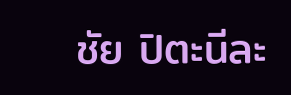ชัย ปิตะนีละ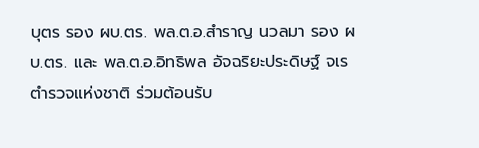บุตร รอง ผบ.ตร. พล.ต.อ.สำราญ นวลมา รอง ผบ.ตร. และ พล.ต.อ.อิทธิพล อัจฉริยะประดิษฐ์ จเรตำรวจแห่งชาติ ร่วมต้อนรับ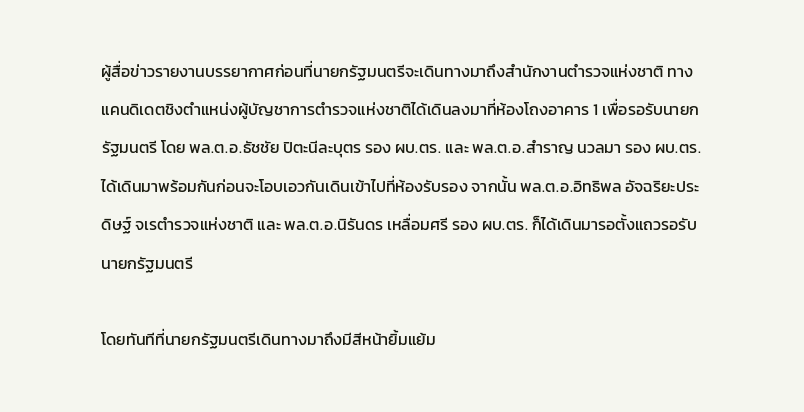ผู้สื่อข่าวรายงานบรรยากาศก่อนที่นายกรัฐมนตรีจะเดินทางมาถึงสำนักงานตำรวจแห่งชาติ ทางแคนดิเดตชิงตำแหน่งผู้บัญชาการตำรวจแห่งชาติได้เดินลงมาที่ห้องโถงอาคาร 1 เพื่อรอรับนายกรัฐมนตรี โดย พล.ต.อ.ธัชชัย ปิตะนีละบุตร รอง ผบ.ตร. และ พล.ต.อ.สำราญ นวลมา รอง ผบ.ตร. ได้เดินมาพร้อมกันก่อนจะโอบเอวกันเดินเข้าไปที่ห้องรับรอง จากนั้น พล.ต.อ.อิทธิพล อัจฉริยะประดิษฐ์ จเรตำรวจแห่งชาติ และ พล.ต.อ.นิรันดร เหลื่อมศรี รอง ผบ.ตร. ก็ได้เดินมารอตั้งแถวรอรับนายกรัฐมนตรี

โดยทันทีที่นายกรัฐมนตรีเดินทางมาถึงมีสีหน้ายิ้มแย้ม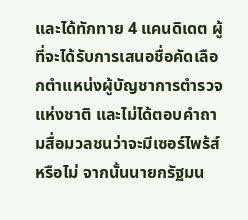และได้ทักทาย 4 แคนดิเดต ผู้ที่จะได้รับการเสนอชื่อคัดเลือกตำแหน่งผู้บัญชาการตำรวจแห่งชาติ และไม่ได้ตอบคำถามสื่อมวลชนว่าจะมีเซอร์ไพร้ส์หรือไม่ จากนั้นนายกรัฐมน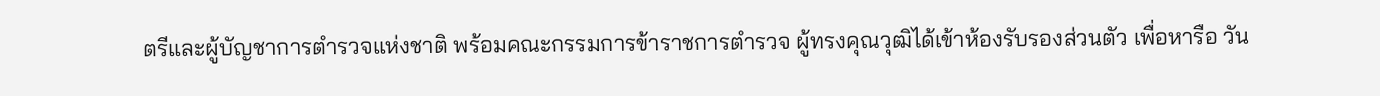ตรีและผู้บัญชาการตำรวจแห่งชาติ พร้อมคณะกรรมการข้าราชการตำรวจ ผู้ทรงคุณวุฒิได้เข้าห้องรับรองส่วนตัว เพื่อหารือ วัน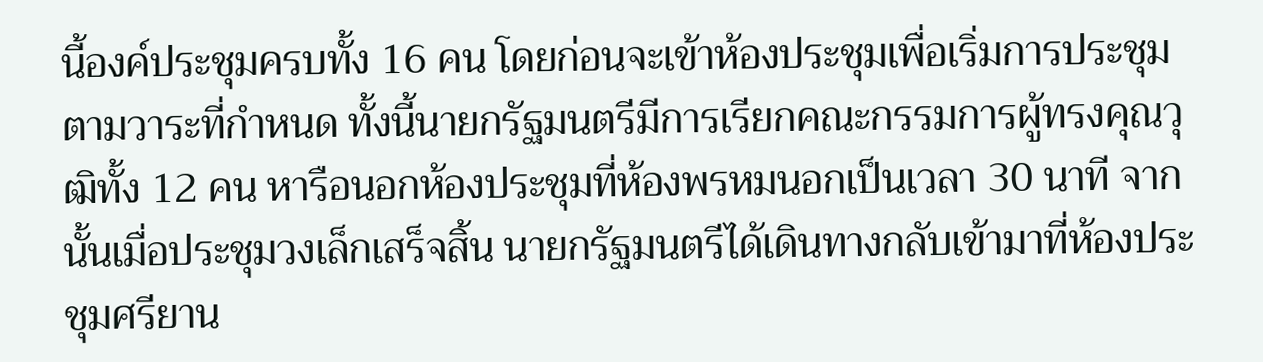นี้องค์ประชุมครบทั้ง 16 คน โดยก่อนจะเข้าห้องประชุมเพื่อเริ่มการประชุมตามวาระที่กำหนด ทั้งนี้นายกรัฐมนตรีมีการเรียกคณะกรรมการผู้ทรงคุณวุฒิทั้ง 12 คน หารือนอกห้องประชุมที่ห้องพรหมนอกเป็นเวลา 30 นาที จากนั้นเมื่อประชุมวงเล็กเสร็จสิ้น นายกรัฐมนตรีได้เดินทางกลับเข้ามาที่ห้องประชุมศรียาน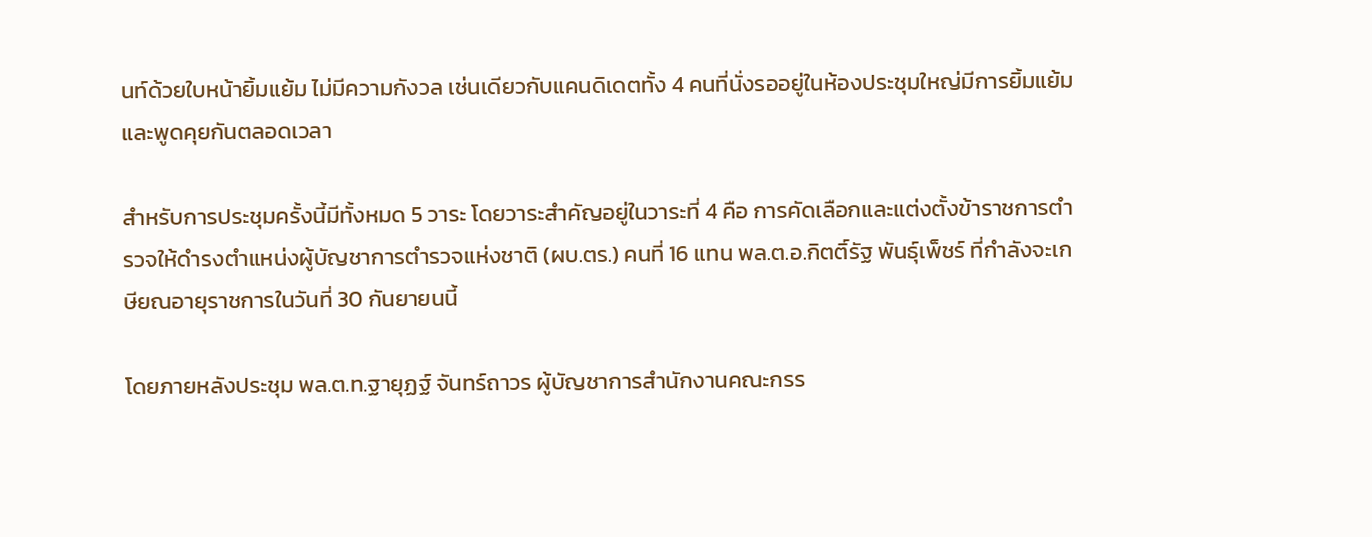นท์ด้วยใบหน้ายิ้มแย้ม ไม่มีความกังวล เช่นเดียวกับแคนดิเดตทั้ง 4 คนที่นั่งรออยู่ในห้องประชุมใหญ่มีการยิ้มแย้มและพูดคุยกันตลอดเวลา

สำหรับการประชุมครั้งนี้มีทั้งหมด 5 วาระ โดยวาระสำคัญอยู่ในวาระที่ 4 คือ การคัดเลือกและแต่งตั้งข้าราชการตำรวจให้ดำรงตำแหน่งผู้บัญชาการตำรวจแห่งชาติ (ผบ.ตร.) คนที่ 16 แทน พล.ต.อ.กิตติ์รัฐ พันธุ์เพ็ชร์ ที่กำลังจะเกษียณอายุราชการในวันที่ 30 กันยายนนี้

โดยภายหลังประชุม พล.ต.ท.ฐายุฏฐ์ จันทร์ถาวร ผู้บัญชาการสำนักงานคณะกรร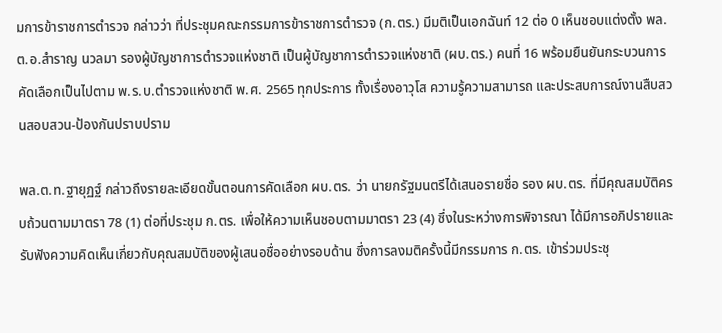มการข้าราชการตำรวจ กล่าวว่า ที่ประชุมคณะกรรมการข้าราชการตำรวจ (ก.ตร.) มีมติเป็นเอกฉันท์ 12 ต่อ 0 เห็นชอบแต่งตั้ง พล.ต.อ.สำราญ นวลมา รองผู้บัญชาการตำรวจแห่งชาติ เป็นผู้บัญชาการตำรวจแห่งชาติ (ผบ.ตร.) คนที่ 16 พร้อมยืนยันกระบวนการคัดเลือกเป็นไปตาม พ.ร.บ.ตำรวจแห่งชาติ พ.ศ. 2565 ทุกประการ ทั้งเรื่องอาวุโส ความรู้ความสามารถ และประสบการณ์งานสืบสวนสอบสวน-ป้องกันปราบปราม

พล.ต.ท.ฐายุฏฐ์ กล่าวถึงรายละเอียดขั้นตอนการคัดเลือก ผบ.ตร. ว่า นายกรัฐมนตรีได้เสนอรายชื่อ รอง ผบ.ตร. ที่มีคุณสมบัติครบถ้วนตามมาตรา 78 (1) ต่อที่ประชุม ก.ตร. เพื่อให้ความเห็นชอบตามมาตรา 23 (4) ซึ่งในระหว่างการพิจารณา ได้มีการอภิปรายและรับฟังความคิดเห็นเกี่ยวกับคุณสมบัติของผู้เสนอชื่ออย่างรอบด้าน ซึ่งการลงมติครั้งนี้มีกรรมการ ก.ตร. เข้าร่วมประชุ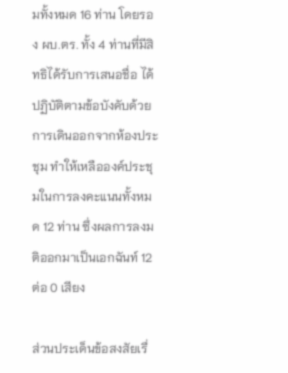มทั้งหมด 16 ท่าน โดยรอง ผบ.ตร. ทั้ง 4 ท่านที่มีสิทธิได้รับการเสนอชื่อ ได้ปฏิบัติตามข้อบังคับด้วยการเดินออกจากห้องประชุม ทำให้เหลือองค์ประชุมในการลงคะแนนทั้งหมด 12 ท่าน ซึ่งผลการลงมติออกมาเป็นเอกฉันท์ 12 ต่อ 0 เสียง

ส่วนประเด็นข้อสงสัยเรื่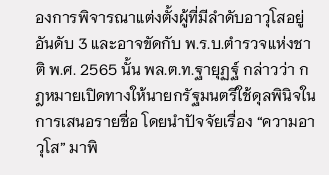องการพิจารณาแต่งตั้งผู้ที่มีลำดับอาวุโสอยู่อันดับ 3 และอาจขัดกับ พ.ร.บ.ตำรวจแห่งชาติ พ.ศ. 2565 นั้น พล.ต.ท.ฐายุฏฐ์ กล่าวว่า กฎหมายเปิดทางให้นายกรัฐมนตรีใช้ดุลพินิจในการเสนอรายชื่อ โดยนำปัจจัยเรื่อง “ความอาวุโส” มาพิ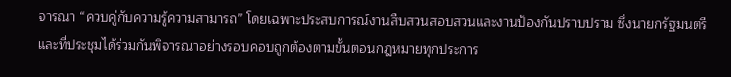จารณา “ควบคู่กับความรู้ความสามารถ” โดยเฉพาะประสบการณ์งานสืบสวนสอบสวนและงานป้องกันปราบปราม ซึ่งนายกรัฐมนตรีและที่ประชุมได้ร่วมกันพิจารณาอย่างรอบคอบถูกต้องตามขั้นตอนกฎหมายทุกประการ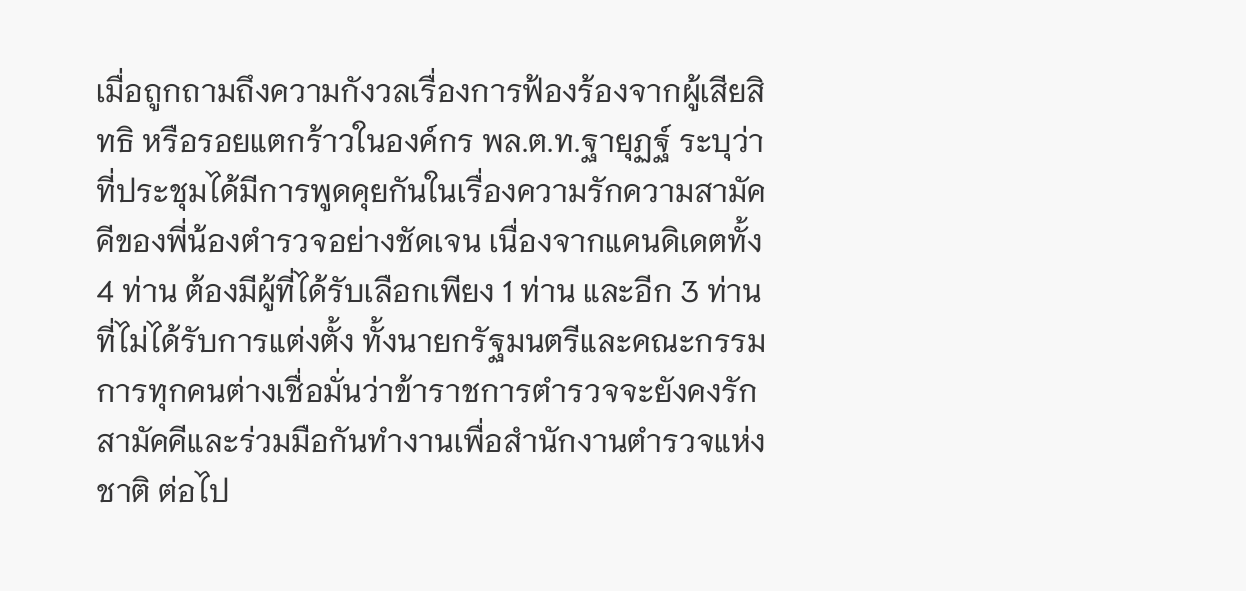เมื่อถูกถามถึงความกังวลเรื่องการฟ้องร้องจากผู้เสียสิทธิ หรือรอยแตกร้าวในองค์กร พล.ต.ท.ฐายุฏฐ์ ระบุว่า ที่ประชุมได้มีการพูดคุยกันในเรื่องความรักความสามัคคีของพี่น้องตำรวจอย่างชัดเจน เนื่องจากแคนดิเดตทั้ง 4 ท่าน ต้องมีผู้ที่ได้รับเลือกเพียง 1 ท่าน และอีก 3 ท่านที่ไม่ได้รับการแต่งตั้ง ทั้งนายกรัฐมนตรีและคณะกรรมการทุกคนต่างเชื่อมั่นว่าข้าราชการตำรวจจะยังคงรักสามัคคีและร่วมมือกันทำงานเพื่อสำนักงานตำรวจแห่งชาติ ต่อไป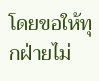โดยขอให้ทุกฝ่ายไม่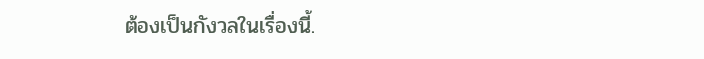ต้องเป็นกังวลในเรื่องนี้.